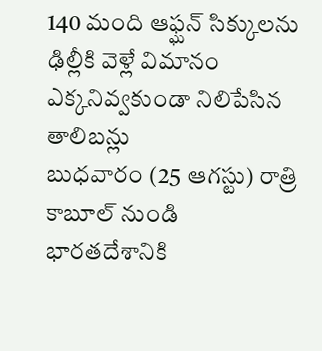140 మంది ఆఫ్ఘన్ సిక్కులను ఢిల్లీకి వెళ్లే విమానం ఎక్కనివ్వకుండా నిలిపేసిన తాలిబన్లు
బుధవారం (25 ఆగస్టు) రాత్రి కాబూల్ నుండి భారతదేశానికి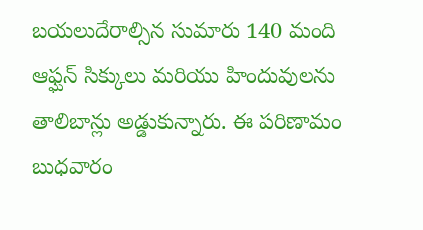బయలుదేరాల్సిన సుమారు 140 మంది ఆఫ్ఘన్ సిక్కులు మరియు హిందువులను తాలిబాన్లు అడ్డుకున్నారు. ఈ పరిణామం బుధవారం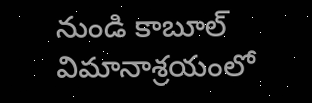నుండి కాబూల్ విమానాశ్రయంలో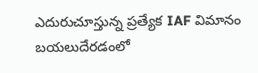ఎదురుచూస్తున్న ప్రత్యేక IAF విమానం బయలుదేరడంలో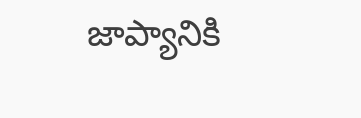జాప్యానికి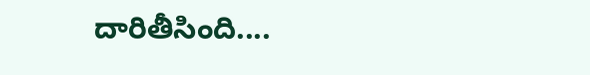దారితీసింది....